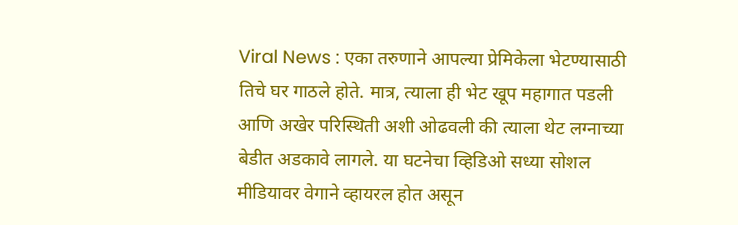Viral News : एका तरुणाने आपल्या प्रेमिकेला भेटण्यासाठी तिचे घर गाठले होते. मात्र, त्याला ही भेट खूप महागात पडली आणि अखेर परिस्थिती अशी ओढवली की त्याला थेट लग्नाच्या बेडीत अडकावे लागले. या घटनेचा व्हिडिओ सध्या सोशल मीडियावर वेगाने व्हायरल होत असून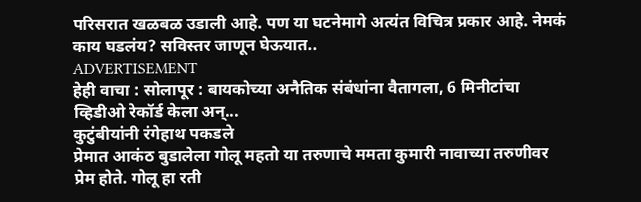परिसरात खळबळ उडाली आहे. पण या घटनेमागे अत्यंत विचित्र प्रकार आहे. नेमकं काय घडलंय? सविस्तर जाणून घेऊयात..
ADVERTISEMENT
हेही वाचा : सोलापूर : बायकोच्या अनैतिक संबंधांना वैतागला, 6 मिनीटांचा व्हिडीओ रेकॉर्ड केला अन्...
कुटुंबीयांनी रंगेहाथ पकडले
प्रेमात आकंठ बुडालेला गोलू महतो या तरुणाचे ममता कुमारी नावाच्या तरुणीवर प्रेम होते. गोलू हा रती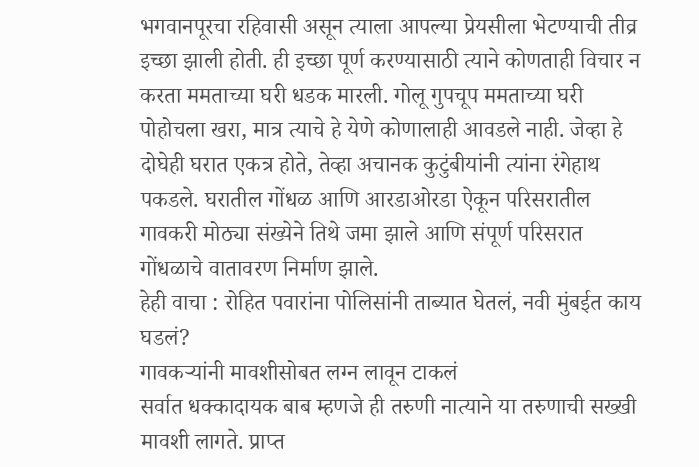भगवानपूरचा रहिवासी असून त्याला आपल्या प्रेयसीला भेटण्याची तीव्र इच्छा झाली होती. ही इच्छा पूर्ण करण्यासाठी त्याने कोणताही विचार न करता ममताच्या घरी धडक मारली. गोलू गुपचूप ममताच्या घरी पोहोचला खरा, मात्र त्याचे हे येणे कोणालाही आवडले नाही. जेव्हा हे दोघेही घरात एकत्र होते, तेव्हा अचानक कुटुंबीयांनी त्यांना रंगेहाथ पकडले. घरातील गोंधळ आणि आरडाओरडा ऐकून परिसरातील गावकरी मोठ्या संख्येने तिथे जमा झाले आणि संपूर्ण परिसरात गोंधळाचे वातावरण निर्माण झाले.
हेही वाचा : रोहित पवारांना पोलिसांनी ताब्यात घेतलं, नवी मुंबईत काय घडलं?
गावकऱ्यांनी मावशीसोबत लग्न लावून टाकलं
सर्वात धक्कादायक बाब म्हणजे ही तरुणी नात्याने या तरुणाची सख्खी मावशी लागते. प्राप्त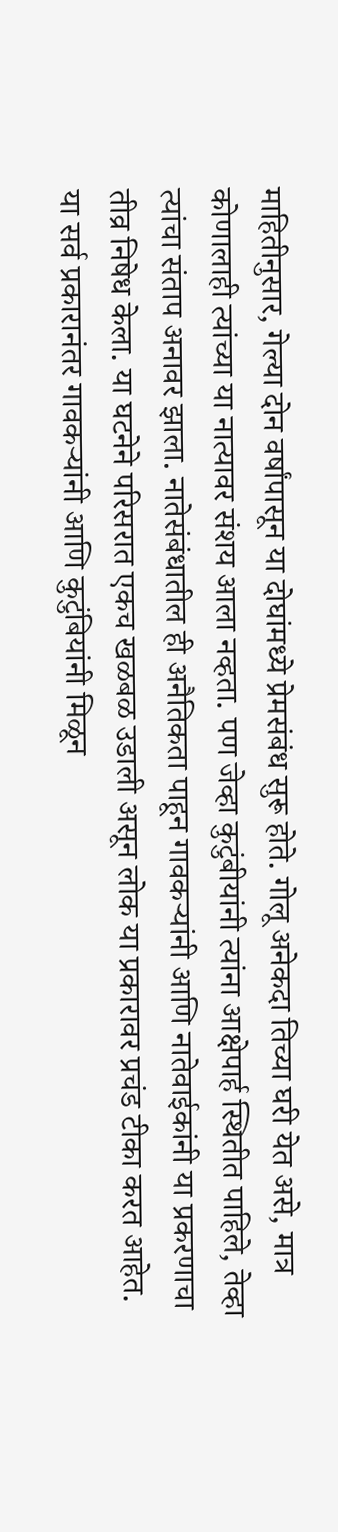माहितीनुसार, गेल्या दोन वर्षांपासून या दोघांमध्ये प्रेमसंबंध सुरू होते. गोलू अनेकदा तिच्या घरी येत असे, मात्र कोणालाही त्यांच्या या नात्यावर संशय आला नव्हता. पण जेव्हा कुटुंबीयांनी त्यांना आक्षेपार्ह स्थितीत पाहिले, तेव्हा त्यांचा संताप अनावर झाला. नातेसंबंधातील ही अनैतिकता पाहून गावकऱ्यांनी आणि नातेवाईकांनी या प्रकरणाचा तीव्र निषेध केला. या घटनेने परिसरात एकच खळबळ उडाली असून लोक या प्रकारावर प्रचंड टीका करत आहेत.
या सर्व प्रकारानंतर गावकऱ्यांनी आणि कुटुंबियांनी मिळून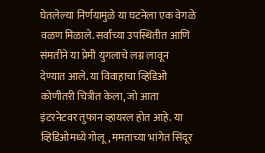घेतलेल्या निर्णयामुळे या घटनेला एक वेगळे वळण मिळाले. सर्वांच्या उपस्थितीत आणि संमतीने या प्रेमी युगलाचे लग्न लावून देण्यात आले. या विवाहाचा व्हिडिओ कोणीतरी चित्रीत केला, जो आता इंटरनेटवर तुफान व्हायरल होत आहे. या व्हिडिओमध्ये गोलू, ममताच्या भांगेत सिंदूर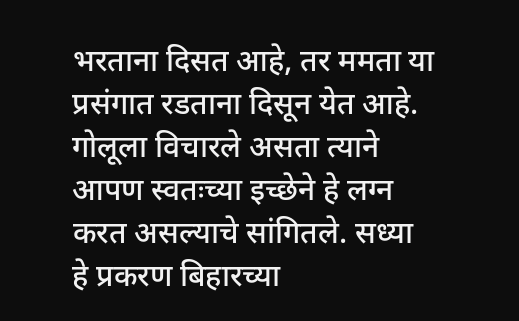भरताना दिसत आहे, तर ममता या प्रसंगात रडताना दिसून येत आहे. गोलूला विचारले असता त्याने आपण स्वतःच्या इच्छेने हे लग्न करत असल्याचे सांगितले. सध्या हे प्रकरण बिहारच्या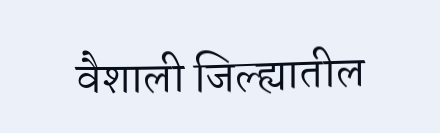वैशाली जिल्ह्यातील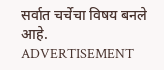सर्वात चर्चेचा विषय बनले आहे.
ADVERTISEMENT